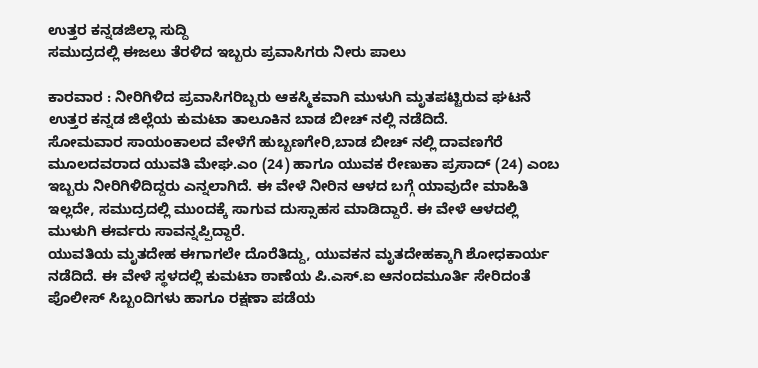ಉತ್ತರ ಕನ್ನಡಜಿಲ್ಲಾ ಸುದ್ದಿ
ಸಮುದ್ರದಲ್ಲಿ ಈಜಲು ತೆರಳಿದ ಇಬ್ಬರು ಪ್ರವಾಸಿಗರು ನೀರು ಪಾಲು

ಕಾರವಾರ : ನೀರಿಗಿಳಿದ ಪ್ರವಾಸಿಗರಿಬ್ಬರು ಆಕಸ್ಮಿಕವಾಗಿ ಮುಳುಗಿ ಮೃತಪಟ್ಟಿರುವ ಘಟನೆ ಉತ್ತರ ಕನ್ನಡ ಜಿಲ್ಲೆಯ ಕುಮಟಾ ತಾಲೂಕಿನ ಬಾಡ ಬೀಚ್ ನಲ್ಲಿ ನಡೆದಿದೆ.
ಸೋಮವಾರ ಸಾಯಂಕಾಲದ ವೇಳೆಗೆ ಹುಬ್ಬಣಗೇರಿ,ಬಾಡ ಬೀಚ್ ನಲ್ಲಿ ದಾವಣಗೆರೆ ಮೂಲದವರಾದ ಯುವತಿ ಮೇಘ.ಎಂ (24) ಹಾಗೂ ಯುವಕ ರೇಣುಕಾ ಪ್ರಸಾದ್ (24) ಎಂಬ ಇಬ್ಬರು ನೀರಿಗಿಳಿದಿದ್ದರು ಎನ್ನಲಾಗಿದೆ. ಈ ವೇಳೆ ನೀರಿನ ಆಳದ ಬಗ್ಗೆ ಯಾವುದೇ ಮಾಹಿತಿ ಇಲ್ಲದೇ, ಸಮುದ್ರದಲ್ಲಿ ಮುಂದಕ್ಕೆ ಸಾಗುವ ದುಸ್ಸಾಹಸ ಮಾಡಿದ್ದಾರೆ. ಈ ವೇಳೆ ಆಳದಲ್ಲಿ ಮುಳುಗಿ ಈರ್ವರು ಸಾವನ್ನಪ್ಪಿದ್ದಾರೆ.
ಯುವತಿಯ ಮೃತದೇಹ ಈಗಾಗಲೇ ದೊರೆತಿದ್ದು, ಯುವಕನ ಮೃತದೇಹಕ್ಕಾಗಿ ಶೋಧಕಾರ್ಯ ನಡೆದಿದೆ. ಈ ವೇಳೆ ಸ್ಥಳದಲ್ಲಿ ಕುಮಟಾ ಠಾಣೆಯ ಪಿ.ಎಸ್.ಐ ಆನಂದಮೂರ್ತಿ ಸೇರಿದಂತೆ ಪೊಲೀಸ್ ಸಿಬ್ಬಂದಿಗಳು ಹಾಗೂ ರಕ್ಷಣಾ ಪಡೆಯ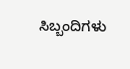ಸಿಬ್ಬಂದಿಗಳು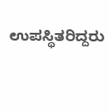ಉಪಸ್ಥಿತರಿದ್ದರು